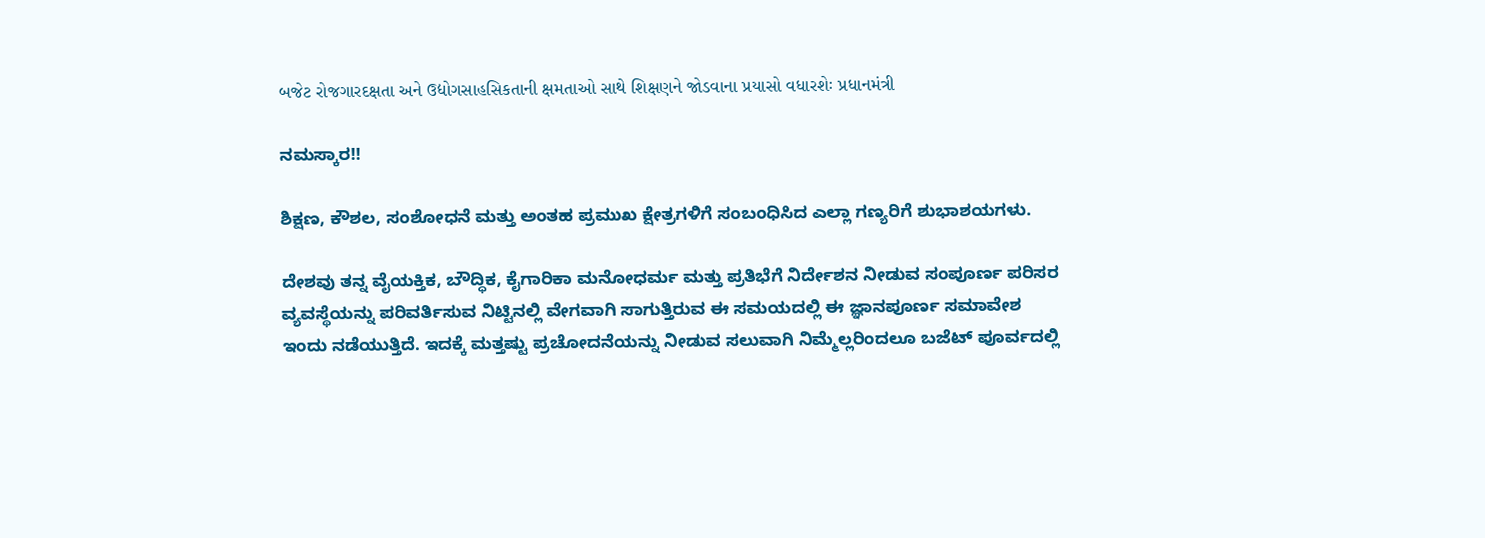બજેટ રોજગારદક્ષતા અને ઉદ્યોગસાહસિકતાની ક્ષમતાઓ સાથે શિક્ષણને જોડવાના પ્રયાસો વધારશેઃ પ્રધાનમંત્રી

ನಮಸ್ಕಾರ!!

ಶಿಕ್ಷಣ, ಕೌಶಲ, ಸಂಶೋಧನೆ ಮತ್ತು ಅಂತಹ ಪ್ರಮುಖ ಕ್ಷೇತ್ರಗಳಿಗೆ ಸಂಬಂಧಿಸಿದ ಎಲ್ಲಾ ಗಣ್ಯರಿಗೆ ಶುಭಾಶಯಗಳು.

ದೇಶವು ತನ್ನ ವೈಯಕ್ತಿಕ, ಬೌದ್ಧಿಕ, ಕೈಗಾರಿಕಾ ಮನೋಧರ್ಮ ಮತ್ತು ಪ್ರತಿಭೆಗೆ ನಿರ್ದೇಶನ ನೀಡುವ ಸಂಪೂರ್ಣ ಪರಿಸರ ವ್ಯವಸ್ಥೆಯನ್ನು ಪರಿವರ್ತಿಸುವ ನಿಟ್ಟಿನಲ್ಲಿ ವೇಗವಾಗಿ ಸಾಗುತ್ತಿರುವ ಈ ಸಮಯದಲ್ಲಿ ಈ ಜ್ಞಾನಪೂರ್ಣ ಸಮಾವೇಶ ಇಂದು ನಡೆಯುತ್ತಿದೆ. ಇದಕ್ಕೆ ಮತ್ತಷ್ಟು ಪ್ರಚೋದನೆಯನ್ನು ನೀಡುವ ಸಲುವಾಗಿ ನಿಮ್ಮೆಲ್ಲರಿಂದಲೂ ಬಜೆಟ್‌ ಪೂರ್ವದಲ್ಲಿ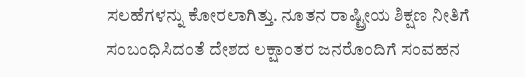ಸಲಹೆಗಳನ್ನು ಕೋರಲಾಗಿತ್ತು. ನೂತನ ರಾಷ್ಟ್ರೀಯ ಶಿಕ್ಷಣ ನೀತಿಗೆ ಸಂಬಂಧಿಸಿದಂತೆ ದೇಶದ ಲಕ್ಷಾಂತರ ಜನರೊಂದಿಗೆ ಸಂವಹನ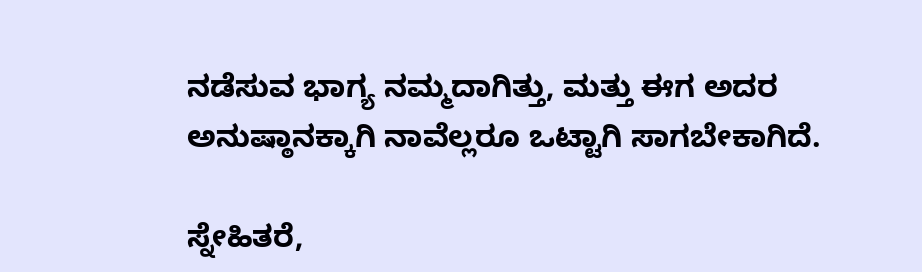ನಡೆಸುವ ಭಾಗ್ಯ ನಮ್ಮದಾಗಿತ್ತು, ಮತ್ತು ಈಗ ಅದರ ಅನುಷ್ಠಾನಕ್ಕಾಗಿ ನಾವೆಲ್ಲರೂ ಒಟ್ಟಾಗಿ ಸಾಗಬೇಕಾಗಿದೆ.

ಸ್ನೇಹಿತರೆ,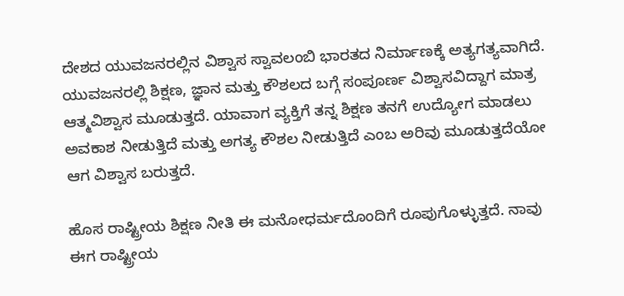ದೇಶದ ಯುವಜನರಲ್ಲಿನ ವಿಶ್ವಾಸ ಸ್ವಾವಲಂಬಿ ಭಾರತದ ನಿರ್ಮಾಣಕ್ಕೆ ಅತ್ಯಗತ್ಯವಾಗಿದೆ. ಯುವಜನರಲ್ಲಿ ಶಿಕ್ಷಣ, ಜ್ಞಾನ ಮತ್ತು ಕೌಶಲದ ಬಗ್ಗೆ ಸಂಪೂರ್ಣ ವಿಶ್ವಾಸವಿದ್ದಾಗ ಮಾತ್ರ ಆತ್ಮವಿಶ್ವಾಸ ಮೂಡುತ್ತದೆ. ಯಾವಾಗ ವ್ಯಕ್ತಿಗೆ ತನ್ನ ಶಿಕ್ಷಣ ತನಗೆ ಉದ್ಯೋಗ ಮಾಡಲು ಅವಕಾಶ ನೀಡುತ್ತಿದೆ ಮತ್ತು ಅಗತ್ಯ ಕೌಶಲ ನೀಡುತ್ತಿದೆ ಎಂಬ ಅರಿವು ಮೂಡುತ್ತದೆಯೋ ಆಗ ವಿಶ್ವಾಸ ಬರುತ್ತದೆ.

ಹೊಸ ರಾಷ್ಟ್ರೀಯ ಶಿಕ್ಷಣ ನೀತಿ ಈ ಮನೋಧರ್ಮದೊಂದಿಗೆ ರೂಪುಗೊಳ್ಳುತ್ತದೆ. ನಾವು ಈಗ ರಾಷ್ಟ್ರೀಯ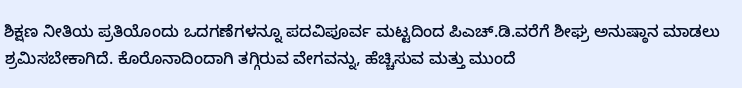ಶಿಕ್ಷಣ ನೀತಿಯ ಪ್ರತಿಯೊಂದು ಒದಗಣೆಗಳನ್ನೂ ಪದವಿಪೂರ್ವ ಮಟ್ಟದಿಂದ ಪಿಎಚ್.ಡಿ.ವರೆಗೆ ಶೀಘ್ರ ಅನುಷ್ಠಾನ ಮಾಡಲು ಶ್ರಮಿಸಬೇಕಾಗಿದೆ. ಕೊರೊನಾದಿಂದಾಗಿ ತಗ್ಗಿರುವ ವೇಗವನ್ನು, ಹೆಚ್ಚಿಸುವ ಮತ್ತು ಮುಂದೆ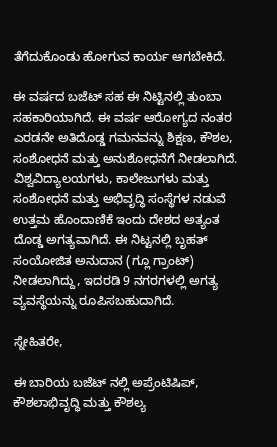ತೆಗೆದುಕೊಂಡು ಹೋಗುವ ಕಾರ್ಯ ಆಗಬೇಕಿದೆ.

ಈ ವರ್ಷದ ಬಜೆಟ್ ಸಹ ಈ ನಿಟ್ಟಿನಲ್ಲಿ ತುಂಬಾ ಸಹಕಾರಿಯಾಗಿದೆ. ಈ ವರ್ಷ ಆರೋಗ್ಯದ ನಂತರ ಎರಡನೇ ಅತಿದೊಡ್ಡ ಗಮನವನ್ನು ಶಿಕ್ಷಣ, ಕೌಶಲ, ಸಂಶೋಧನೆ ಮತ್ತು ಅನುಶೋಧನೆಗೆ ನೀಡಲಾಗಿದೆ. ವಿಶ್ವವಿದ್ಯಾಲಯಗಳು, ಕಾಲೇಜುಗಳು ಮತ್ತು ಸಂಶೋಧನೆ ಮತ್ತು ಅಭಿವೃದ್ಧಿ ಸಂಸ್ಥೆಗಳ ನಡುವೆ ಉತ್ತಮ ಹೊಂದಾಣಿಕೆ ಇಂದು ದೇಶದ ಅತ್ಯಂತ ದೊಡ್ಡ ಅಗತ್ಯವಾಗಿದೆ. ಈ ನಿಟ್ಟನಲ್ಲಿ ಬೃಹತ್ ಸಂಯೋಜಿತ ಅನುದಾನ (ಗ್ಲೂ ಗ್ರಾಂಟ್) ನೀಡಲಾಗಿದ್ದು, ಇದರಡಿ 9 ನಗರಗಳಲ್ಲಿ ಅಗತ್ಯ ವ್ಯವಸ್ಥೆಯನ್ನು ರೂಪಿಸಬಹುದಾಗಿದೆ.

ಸ್ನೇಹಿತರೇ,

ಈ ಬಾರಿಯ ಬಜೆಟ್ ನಲ್ಲಿ ಅಪ್ರೆಂಟಿಷಿಪ್, ಕೌಶಲಾಭಿವೃದ್ಧಿ ಮತ್ತು ಕೌಶಲ್ಯ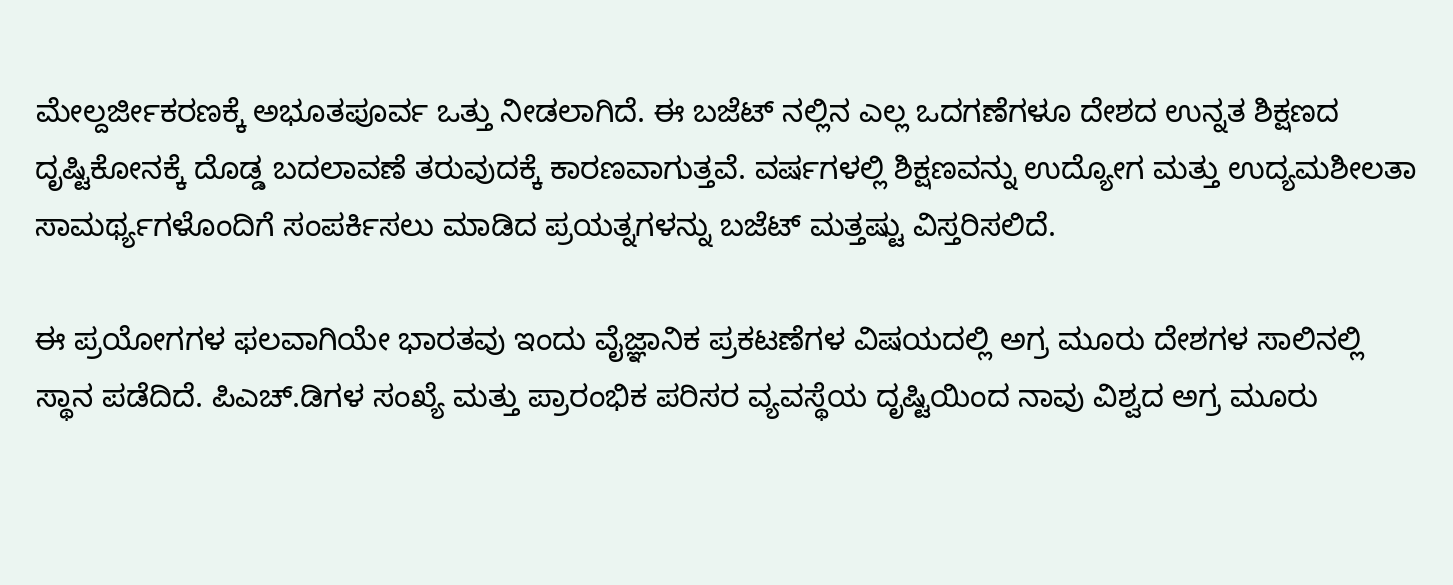ಮೇಲ್ದರ್ಜೀಕರಣಕ್ಕೆ ಅಭೂತಪೂರ್ವ ಒತ್ತು ನೀಡಲಾಗಿದೆ. ಈ ಬಜೆಟ್ ನಲ್ಲಿನ ಎಲ್ಲ ಒದಗಣೆಗಳೂ ದೇಶದ ಉನ್ನತ ಶಿಕ್ಷಣದ ದೃಷ್ಟಿಕೋನಕ್ಕೆ ದೊಡ್ಡ ಬದಲಾವಣೆ ತರುವುದಕ್ಕೆ ಕಾರಣವಾಗುತ್ತವೆ. ವರ್ಷಗಳಲ್ಲಿ ಶಿಕ್ಷಣವನ್ನು ಉದ್ಯೋಗ ಮತ್ತು ಉದ್ಯಮಶೀಲತಾ ಸಾಮರ್ಥ್ಯಗಳೊಂದಿಗೆ ಸಂಪರ್ಕಿಸಲು ಮಾಡಿದ ಪ್ರಯತ್ನಗಳನ್ನು ಬಜೆಟ್ ಮತ್ತಷ್ಟು ವಿಸ್ತರಿಸಲಿದೆ.

ಈ ಪ್ರಯೋಗಗಳ ಫಲವಾಗಿಯೇ ಭಾರತವು ಇಂದು ವೈಜ್ಞಾನಿಕ ಪ್ರಕಟಣೆಗಳ ವಿಷಯದಲ್ಲಿ ಅಗ್ರ ಮೂರು ದೇಶಗಳ ಸಾಲಿನಲ್ಲಿ ಸ್ಥಾನ ಪಡೆದಿದೆ. ಪಿಎಚ್‌.ಡಿಗಳ ಸಂಖ್ಯೆ ಮತ್ತು ಪ್ರಾರಂಭಿಕ ಪರಿಸರ ವ್ಯವಸ್ಥೆಯ ದೃಷ್ಟಿಯಿಂದ ನಾವು ವಿಶ್ವದ ಅಗ್ರ ಮೂರು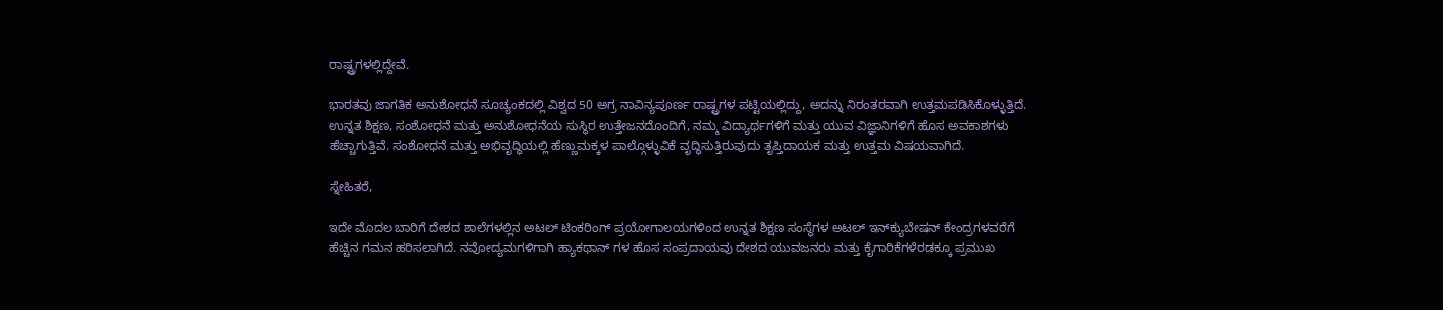ರಾಷ್ಟ್ರಗಳಲ್ಲಿದ್ದೇವೆ.

ಭಾರತವು ಜಾಗತಿಕ ಅನುಶೋಧನೆ ಸೂಚ್ಯಂಕದಲ್ಲಿ ವಿಶ್ವದ 50 ಅಗ್ರ ನಾವಿನ್ಯಪೂರ್ಣ ರಾಷ್ಟ್ರಗಳ ಪಟ್ಟಿಯಲ್ಲಿದ್ದು, ಅದನ್ನು ನಿರಂತರವಾಗಿ ಉತ್ತಮಪಡಿಸಿಕೊಳ್ಳುತ್ತಿದೆ. ಉನ್ನತ ಶಿಕ್ಷಣ, ಸಂಶೋಧನೆ ಮತ್ತು ಅನುಶೋಧನೆಯ ಸುಸ್ಥಿರ ಉತ್ತೇಜನದೊಂದಿಗೆ, ನಮ್ಮ ವಿದ್ಯಾರ್ಥಗಳಿಗೆ ಮತ್ತು ಯುವ ವಿಜ್ಞಾನಿಗಳಿಗೆ ಹೊಸ ಅವಕಾಶಗಳು ಹೆಚ್ಚಾಗುತ್ತಿವೆ. ಸಂಶೋಧನೆ ಮತ್ತು ಅಭಿವೃದ್ಧಿಯಲ್ಲಿ ಹೆಣ್ಣುಮಕ್ಕಳ ಪಾಲ್ಗೊಳ್ಳುವಿಕೆ ವೃದ್ಧಿಸುತ್ತಿರುವುದು ತೃಪ್ತಿದಾಯಕ ಮತ್ತು ಉತ್ತಮ ವಿಷಯವಾಗಿದೆ.

ಸ್ನೇಹಿತರೆ,

ಇದೇ ಮೊದಲ ಬಾರಿಗೆ ದೇಶದ ಶಾಲೆಗಳಲ್ಲಿನ ಅಟಲ್ ಟಿಂಕರಿಂಗ್ ಪ್ರಯೋಗಾಲಯಗಳಿಂದ ಉನ್ನತ ಶಿಕ್ಷಣ ಸಂಸ್ಥೆಗಳ ಅಟಲ್ ಇನ್‌ಕ್ಯುಬೇಷನ್ ಕೇಂದ್ರಗಳವರೆಗೆ ಹೆಚ್ಚಿನ ಗಮನ ಹರಿಸಲಾಗಿದೆ. ನವೋದ್ಯಮಗಳಿಗಾಗಿ ಹ್ಯಾಕಥಾನ್ ಗಳ ಹೊಸ ಸಂಪ್ರದಾಯವು ದೇಶದ ಯುವಜನರು ಮತ್ತು ಕೈಗಾರಿಕೆಗಳೆರಡಕ್ಕೂ ಪ್ರಮುಖ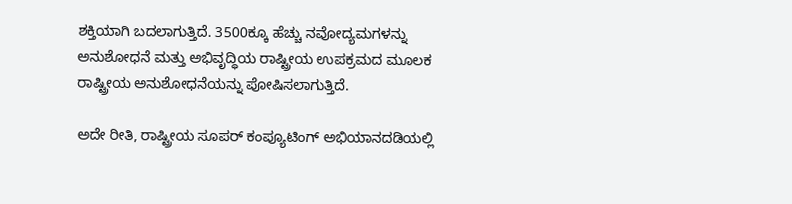ಶಕ್ತಿಯಾಗಿ ಬದಲಾಗುತ್ತಿದೆ. 3500ಕ್ಕೂ ಹೆಚ್ಚು ನವೋದ್ಯಮಗಳನ್ನು ಅನುಶೋಧನೆ ಮತ್ತು ಅಭಿವೃದ್ಧಿಯ ರಾಷ್ಟ್ರೀಯ ಉಪಕ್ರಮದ ಮೂಲಕ ರಾಷ್ಟ್ರೀಯ ಅನುಶೋಧನೆಯನ್ನು ಪೋಷಿಸಲಾಗುತ್ತಿದೆ.

ಅದೇ ರೀತಿ, ರಾಷ್ಟ್ರೀಯ ಸೂಪರ್‌ ಕಂಪ್ಯೂಟಿಂಗ್ ಅಭಿಯಾನದಡಿಯಲ್ಲಿ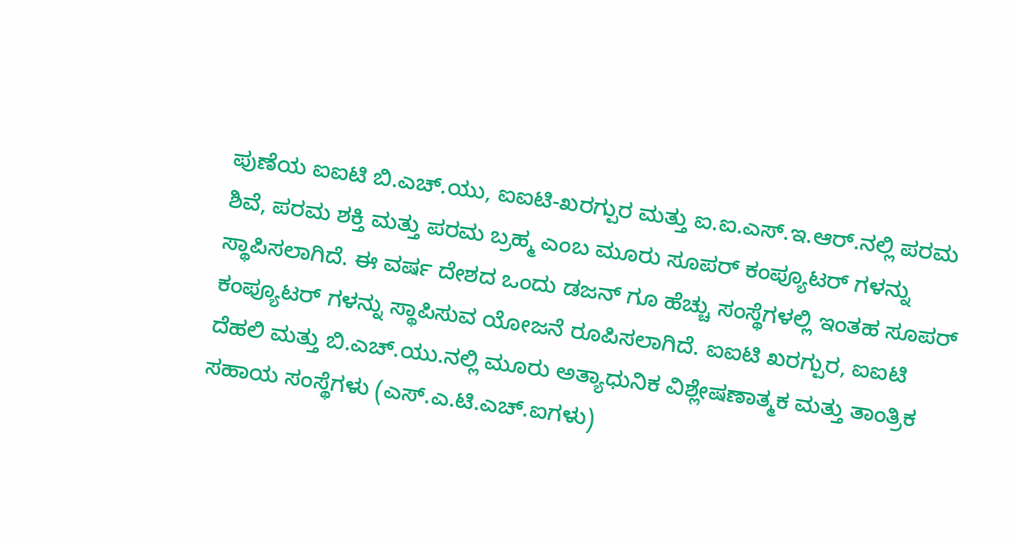ಪುಣೆಯ ಐಐಟಿ ಬಿ.ಎಚ್‌.ಯು, ಐಐಟಿ-ಖರಗ್ಪುರ ಮತ್ತು ಐ.ಐ.ಎಸ್.ಇ.ಆರ್.ನಲ್ಲಿ ಪರಮ ಶಿವೆ, ಪರಮ ಶಕ್ತಿ ಮತ್ತು ಪರಮ ಬ್ರಹ್ಮ ಎಂಬ ಮೂರು ಸೂಪರ್‌ ಕಂಪ್ಯೂಟರ್‌ ಗಳನ್ನು ಸ್ಥಾಪಿಸಲಾಗಿದೆ. ಈ ವರ್ಷ ದೇಶದ ಒಂದು ಡಜನ್‌ ಗೂ ಹೆಚ್ಚು ಸಂಸ್ಥೆಗಳಲ್ಲಿ ಇಂತಹ ಸೂಪರ್‌ ಕಂಪ್ಯೂಟರ್‌ ಗಳನ್ನು ಸ್ಥಾಪಿಸುವ ಯೋಜನೆ ರೂಪಿಸಲಾಗಿದೆ. ಐಐಟಿ ಖರಗ್ಪುರ, ಐಐಟಿ ದೆಹಲಿ ಮತ್ತು ಬಿ.ಎಚ್‌.ಯು.ನಲ್ಲಿ ಮೂರು ಅತ್ಯಾಧುನಿಕ ವಿಶ್ಲೇಷಣಾತ್ಮಕ ಮತ್ತು ತಾಂತ್ರಿಕ ಸಹಾಯ ಸಂಸ್ಥೆಗಳು (ಎಸ್.ಎ.ಟಿ.ಎಚ್.ಐಗಳು)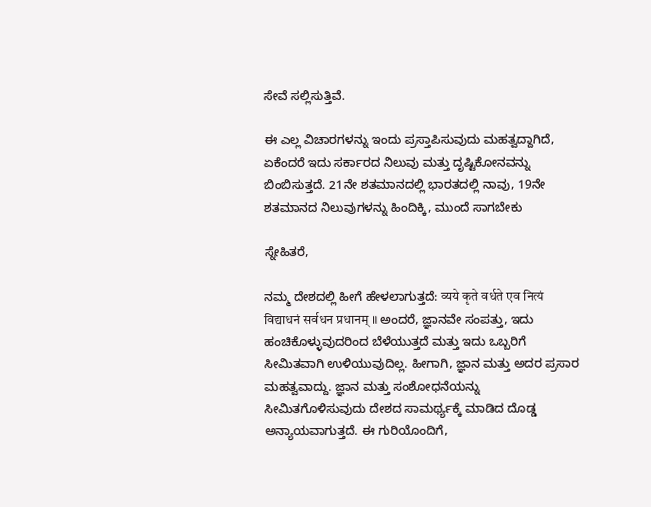ಸೇವೆ ಸಲ್ಲಿಸುತ್ತಿವೆ.

ಈ ಎಲ್ಲ ವಿಚಾರಗಳನ್ನು ಇಂದು ಪ್ರಸ್ತಾಪಿಸುವುದು ಮಹತ್ವದ್ದಾಗಿದೆ, ಏಕೆಂದರೆ ಇದು ಸರ್ಕಾರದ ನಿಲುವು ಮತ್ತು ದೃಷ್ಟಿಕೋನವನ್ನು ಬಿಂಬಿಸುತ್ತದೆ. 21ನೇ ಶತಮಾನದಲ್ಲಿ ಭಾರತದಲ್ಲಿ ನಾವು, 19ನೇ ಶತಮಾನದ ನಿಲುವುಗಳನ್ನು ಹಿಂದಿಕ್ಕಿ, ಮುಂದೆ ಸಾಗಬೇಕು

ಸ್ನೇಹಿತರೆ,

ನಮ್ಮ ದೇಶದಲ್ಲಿ ಹೀಗೆ ಹೇಳಲಾಗುತ್ತದೆ: व्यये कृते वर्धते एव नित्यं विद्याधनं सर्वधन प्रधानम् ॥ ಅಂದರೆ, ಜ್ಞಾನವೇ ಸಂಪತ್ತು, ಇದು ಹಂಚಿಕೊಳ್ಳುವುದರಿಂದ ಬೆಳೆಯುತ್ತದೆ ಮತ್ತು ಇದು ಒಬ್ಬರಿಗೆ ಸೀಮಿತವಾಗಿ ಉಳಿಯುವುದಿಲ್ಲ. ಹೀಗಾಗಿ, ಜ್ಞಾನ ಮತ್ತು ಅದರ ಪ್ರಸಾರ ಮಹತ್ವವಾದ್ದು. ಜ್ಞಾನ ಮತ್ತು ಸಂಶೋಧನೆಯನ್ನು ಸೀಮಿತಗೊಳಿಸುವುದು ದೇಶದ ಸಾಮರ್ಥ್ಯಕ್ಕೆ ಮಾಡಿದ ದೊಡ್ಡ ಅನ್ಯಾಯವಾಗುತ್ತದೆ. ಈ ಗುರಿಯೊಂದಿಗೆ,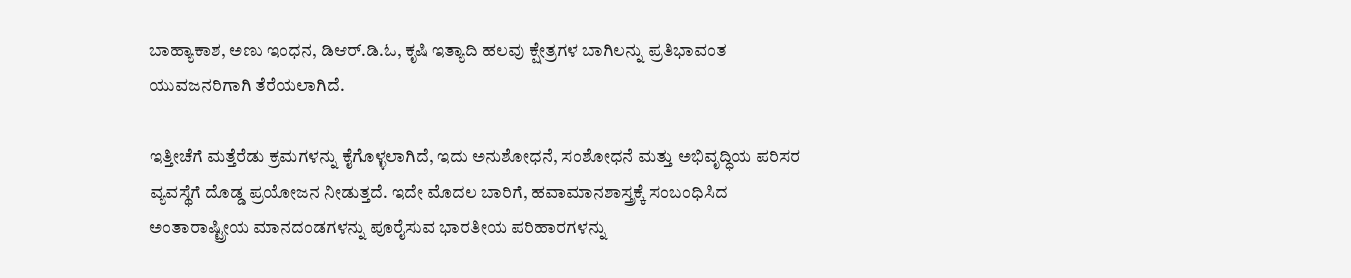ಬಾಹ್ಯಾಕಾಶ, ಅಣು ಇಂಧನ, ಡಿಆರ್.ಡಿ.ಓ, ಕೃಷಿ ಇತ್ಯಾದಿ ಹಲವು ಕ್ಷೇತ್ರಗಳ ಬಾಗಿಲನ್ನು ಪ್ರತಿಭಾವಂತ ಯುವಜನರಿಗಾಗಿ ತೆರೆಯಲಾಗಿದೆ.

ಇತ್ತೀಚೆಗೆ ಮತ್ತೆರೆಡು ಕ್ರಮಗಳನ್ನು ಕೈಗೊಳ್ಳಲಾಗಿದೆ, ಇದು ಅನುಶೋಧನೆ, ಸಂಶೋಧನೆ ಮತ್ತು ಅಭಿವೃದ್ಧಿಯ ಪರಿಸರ ವ್ಯವಸ್ಥೆಗೆ ದೊಡ್ಡ ಪ್ರಯೋಜನ ನೀಡುತ್ತದೆ. ಇದೇ ಮೊದಲ ಬಾರಿಗೆ, ಹವಾಮಾನಶಾಸ್ತ್ರಕ್ಕೆ ಸಂಬಂಧಿಸಿದ ಅಂತಾರಾಷ್ಟ್ರೀಯ ಮಾನದಂಡಗಳನ್ನು ಪೂರೈಸುವ ಭಾರತೀಯ ಪರಿಹಾರಗಳನ್ನು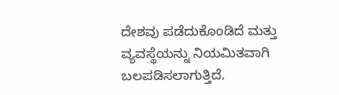ದೇಶವು ಪಡೆದುಕೊಂಡಿದೆ ಮತ್ತು ವ್ಯವಸ್ಥೆಯನ್ನು ನಿಯಮಿತವಾಗಿ ಬಲಪಡಿಸಲಾಗುತ್ತಿದೆ.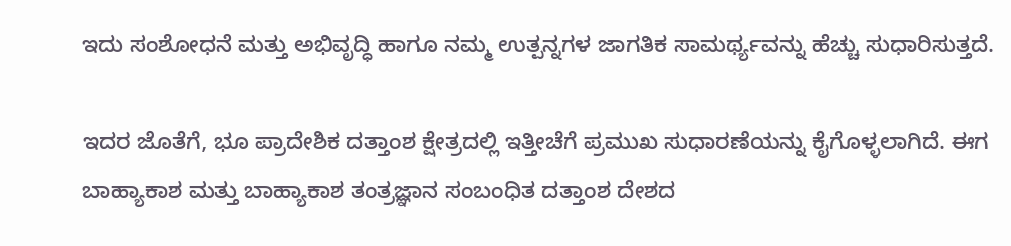ಇದು ಸಂಶೋಧನೆ ಮತ್ತು ಅಭಿವೃದ್ಧಿ ಹಾಗೂ ನಮ್ಮ ಉತ್ಪನ್ನಗಳ ಜಾಗತಿಕ ಸಾಮರ್ಥ್ಯವನ್ನು ಹೆಚ್ಚು ಸುಧಾರಿಸುತ್ತದೆ.

ಇದರ ಜೊತೆಗೆ, ಭೂ ಪ್ರಾದೇಶಿಕ ದತ್ತಾಂಶ ಕ್ಷೇತ್ರದಲ್ಲಿ ಇತ್ತೀಚೆಗೆ ಪ್ರಮುಖ ಸುಧಾರಣೆಯನ್ನು ಕೈಗೊಳ್ಳಲಾಗಿದೆ. ಈಗ ಬಾಹ್ಯಾಕಾಶ ಮತ್ತು ಬಾಹ್ಯಾಕಾಶ ತಂತ್ರಜ್ಞಾನ ಸಂಬಂಧಿತ ದತ್ತಾಂಶ ದೇಶದ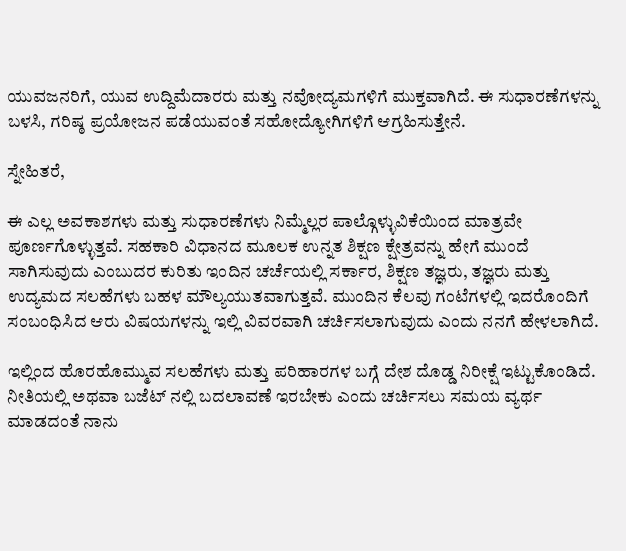ಯುವಜನರಿಗೆ, ಯುವ ಉದ್ದಿಮೆದಾರರು ಮತ್ತು ನವೋದ್ಯಮಗಳಿಗೆ ಮುಕ್ತವಾಗಿದೆ. ಈ ಸುಧಾರಣೆಗಳನ್ನು ಬಳಸಿ, ಗರಿಷ್ಠ ಪ್ರಯೋಜನ ಪಡೆಯುವಂತೆ ಸಹೋದ್ಯೋಗಿಗಳಿಗೆ ಆಗ್ರಹಿಸುತ್ತೇನೆ.

ಸ್ನೇಹಿತರೆ,

ಈ ಎಲ್ಲ ಅವಕಾಶಗಳು ಮತ್ತು ಸುಧಾರಣೆಗಳು ನಿಮ್ಮೆಲ್ಲರ ಪಾಲ್ಗೊಳ್ಳುವಿಕೆಯಿಂದ ಮಾತ್ರವೇ ಪೂರ್ಣಗೊಳ್ಳುತ್ತವೆ. ಸಹಕಾರಿ ವಿಧಾನದ ಮೂಲಕ ಉನ್ನತ ಶಿಕ್ಷಣ ಕ್ಷೇತ್ರವನ್ನು ಹೇಗೆ ಮುಂದೆ ಸಾಗಿಸುವುದು ಎಂಬುದರ ಕುರಿತು ಇಂದಿನ ಚರ್ಚೆಯಲ್ಲಿ ಸರ್ಕಾರ, ಶಿಕ್ಷಣ ತಜ್ಞರು, ತಜ್ಞರು ಮತ್ತು ಉದ್ಯಮದ ಸಲಹೆಗಳು ಬಹಳ ಮೌಲ್ಯಯುತವಾಗುತ್ತವೆ. ಮುಂದಿನ ಕೆಲವು ಗಂಟೆಗಳಲ್ಲಿ ಇದರೊಂದಿಗೆ ಸಂಬಂಧಿಸಿದ ಆರು ವಿಷಯಗಳನ್ನು ಇಲ್ಲಿ ವಿವರವಾಗಿ ಚರ್ಚಿಸಲಾಗುವುದು ಎಂದು ನನಗೆ ಹೇಳಲಾಗಿದೆ.

ಇಲ್ಲಿಂದ ಹೊರಹೊಮ್ಮುವ ಸಲಹೆಗಳು ಮತ್ತು ಪರಿಹಾರಗಳ ಬಗ್ಗೆ ದೇಶ ದೊಡ್ಡ ನಿರೀಕ್ಷೆ ಇಟ್ಟುಕೊಂಡಿದೆ. ನೀತಿಯಲ್ಲಿ ಅಥವಾ ಬಜೆಟ್‌ ನಲ್ಲಿ ಬದಲಾವಣೆ ಇರಬೇಕು ಎಂದು ಚರ್ಚಿಸಲು ಸಮಯ ವ್ಯರ್ಥ ಮಾಡದಂತೆ ನಾನು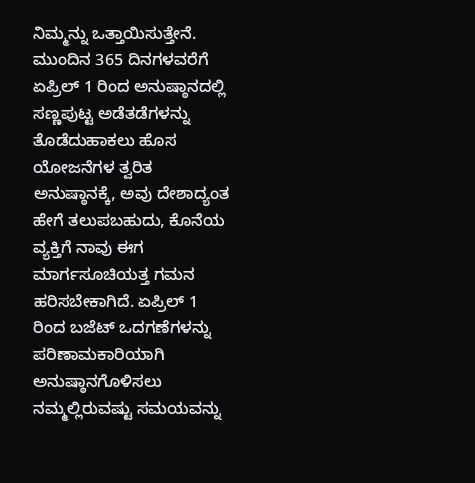ನಿಮ್ಮನ್ನು ಒತ್ತಾಯಿಸುತ್ತೇನೆ. ಮುಂದಿನ 365 ದಿನಗಳವರೆಗೆ ಏಪ್ರಿಲ್ 1 ರಿಂದ ಅನುಷ್ಠಾನದಲ್ಲಿ ಸಣ್ಣಪುಟ್ಟ ಅಡೆತಡೆಗಳನ್ನು ತೊಡೆದುಹಾಕಲು ಹೊಸ ಯೋಜನೆಗಳ ತ್ವರಿತ ಅನುಷ್ಠಾನಕ್ಕೆ, ಅವು ದೇಶಾದ್ಯಂತ ಹೇಗೆ ತಲುಪಬಹುದು, ಕೊನೆಯ ವ್ಯಕ್ತಿಗೆ ನಾವು ಈಗ ಮಾರ್ಗಸೂಚಿಯತ್ತ ಗಮನ ಹರಿಸಬೇಕಾಗಿದೆ. ಏಪ್ರಿಲ್ 1 ರಿಂದ ಬಜೆಟ್ ಒದಗಣೆಗಳನ್ನು ಪರಿಣಾಮಕಾರಿಯಾಗಿ ಅನುಷ್ಠಾನಗೊಳಿಸಲು ನಮ್ಮಲ್ಲಿರುವಷ್ಟು ಸಮಯವನ್ನು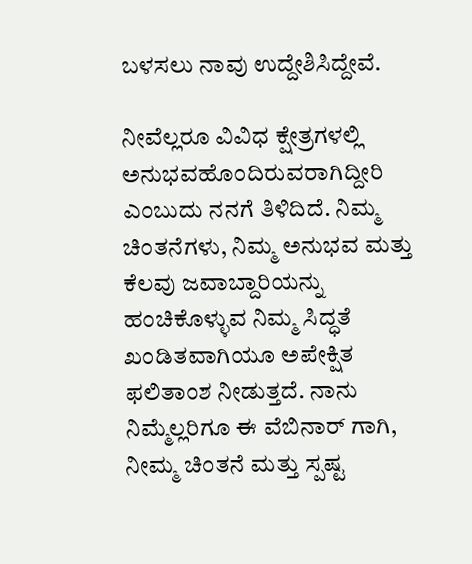ಬಳಸಲು ನಾವು ಉದ್ದೇಶಿಸಿದ್ದೇವೆ.

ನೀವೆಲ್ಲರೂ ವಿವಿಧ ಕ್ಷೇತ್ರಗಳಲ್ಲಿ ಅನುಭವಹೊಂದಿರುವರಾಗಿದ್ದೀರಿ ಎಂಬುದು ನನಗೆ ತಿಳಿದಿದೆ. ನಿಮ್ಮ ಚಿಂತನೆಗಳು, ನಿಮ್ಮ ಅನುಭವ ಮತ್ತು ಕೆಲವು ಜವಾಬ್ದಾರಿಯನ್ನು ಹಂಚಿಕೊಳ್ಳುವ ನಿಮ್ಮ ಸಿದ್ಧತೆ ಖಂಡಿತವಾಗಿಯೂ ಅಪೇಕ್ಷಿತ ಫಲಿತಾಂಶ ನೀಡುತ್ತದೆ. ನಾನು ನಿಮ್ಮೆಲ್ಲರಿಗೂ ಈ ವೆಬಿನಾರ್ ಗಾಗಿ, ನೀಮ್ಮ ಚಿಂತನೆ ಮತ್ತು ಸ್ಪಷ್ಟ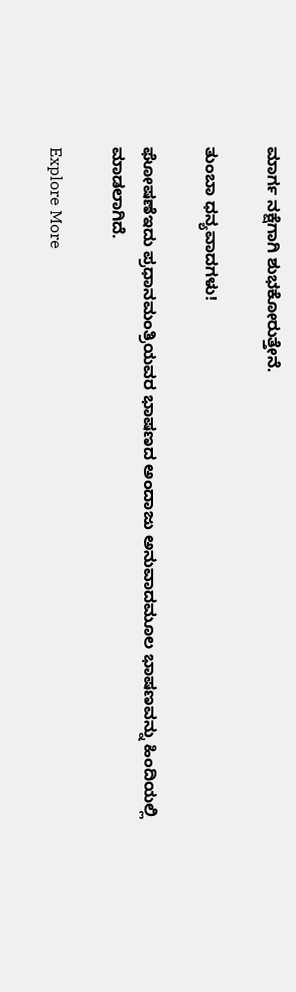ಮಾರ್ಗ ನಕ್ಷೆಗಾಗಿ ಶುಭಕೋರುತ್ತೇನೆ.

ತುಂಬಾ ಧನ್ಯವಾದಗಳು!

ಘೋಷಣೆಇದು ಪ್ರಧಾನಮಂತ್ರಿಯವರ ಭಾಷಣದ ಅಂದಾಜು ಅನುವಾದಮೂಲ ಭಾಷಣವನ್ನು ಹಿಂದಿಯಲ್ಲಿ ಮಾಡಲಾಗಿದೆ.

Explore More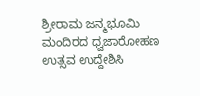ಶ್ರೀರಾಮ ಜನ್ಮಭೂಮಿ ಮಂದಿರದ ಧ್ವಜಾರೋಹಣ ಉತ್ಸವ ಉದ್ದೇಶಿಸಿ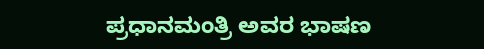ಪ್ರಧಾನಮಂತ್ರಿ ಅವರ ಭಾಷಣ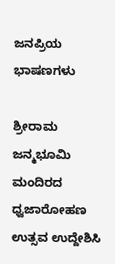ಜನಪ್ರಿಯ ಭಾಷಣಗಳು

ಶ್ರೀರಾಮ ಜನ್ಮಭೂಮಿ ಮಂದಿರದ ಧ್ವಜಾರೋಹಣ ಉತ್ಸವ ಉದ್ದೇಶಿಸಿ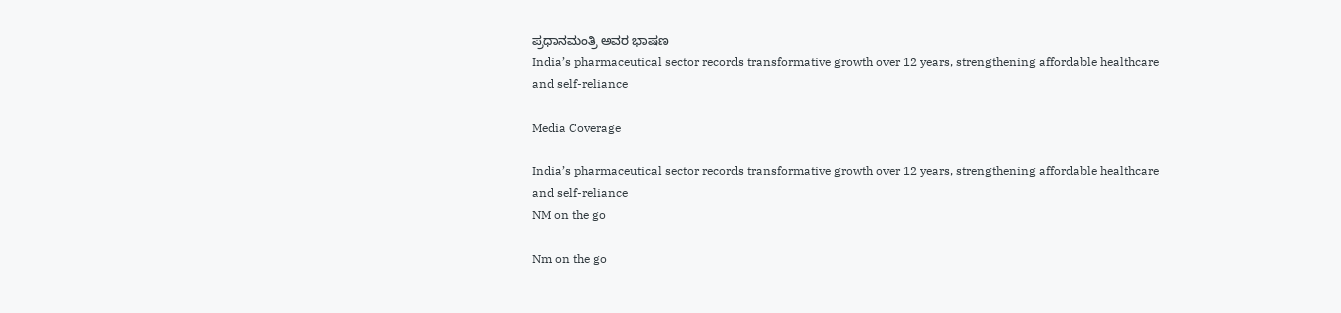ಪ್ರಧಾನಮಂತ್ರಿ ಅವರ ಭಾಷಣ
India’s pharmaceutical sector records transformative growth over 12 years, strengthening affordable healthcare and self-reliance

Media Coverage

India’s pharmaceutical sector records transformative growth over 12 years, strengthening affordable healthcare and self-reliance
NM on the go

Nm on the go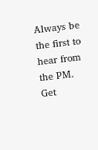Always be the first to hear from the PM. Get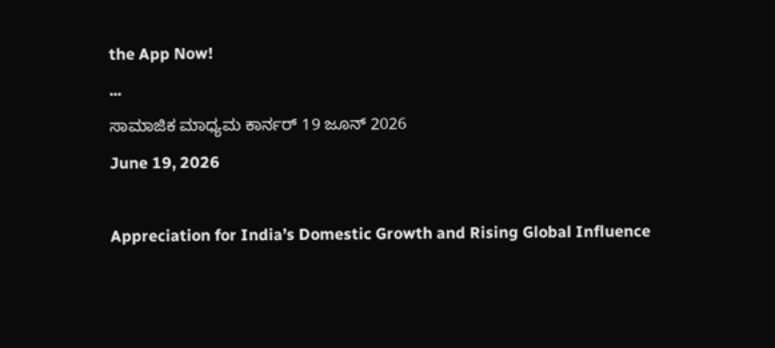the App Now!
...
ಸಾಮಾಜಿಕ ಮಾಧ್ಯಮ ಕಾರ್ನರ್ 19 ಜೂನ್ 2026
June 19, 2026

Appreciation for India’s Domestic Growth and Rising Global Influence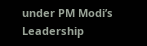under PM Modi’s Leadership